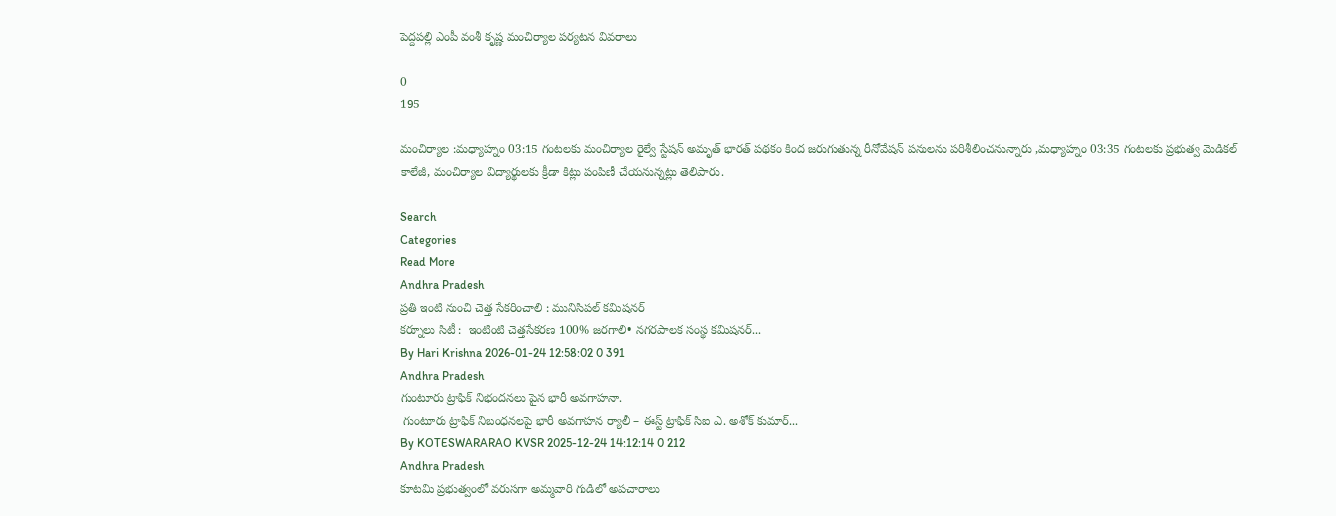పెద్దపల్లి ఎంపీ వంశీ కృష్ణ మంచిర్యాల పర్యటన వివరాలు

0
195

మంచిర్యాల :మధ్యాహ్నం 03:15 గంటలకు మంచిర్యాల రైల్వే స్టేషన్ అమృత్ భారత్ పథకం కింద జరుగుతున్న రీనోవేషన్ పనులను పరిశీలించనున్నారు ,మధ్యాహ్నం 03:35 గంటలకు ప్రభుత్వ మెడికల్ కాలేజీ, మంచిర్యాల విద్యార్థులకు క్రీడా కిట్లు పంపిణీ చేయనున్నట్లు తెలిపారు.

Search
Categories
Read More
Andhra Pradesh
ప్రతి ఇంటి నుంచి చెత్త సేకరించాలి : మునిసిపల్ కమిషనర్
కర్నూలు సిటీ :  ఇంటింటి చెత్తసేకరణ 100% జరగాలి• నగరపాలక సంస్థ కమిషనర్...
By Hari Krishna 2026-01-24 12:58:02 0 391
Andhra Pradesh
గుంటూరు ట్రాఫిక్ నిభందనలు పైన భారీ అవగాహనా.
 గుంటూరు ట్రాఫిక్ నిబంధనలపై భారీ అవగాహన ర్యాలీ – ఈస్ట్ ట్రాఫిక్ సిఐ ఎ. అశోక్ కుమార్...
By KOTESWARARAO KVSR 2025-12-24 14:12:14 0 212
Andhra Pradesh
కూటమి ప్రభుత్వంలో వరుసగా అమ్మవారి గుడిలో అపచారాలు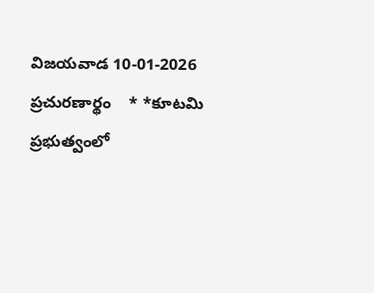విజయవాడ 10-01-2026    ప్రచురణార్థం    * *కూటమి ప్రభుత్వంలో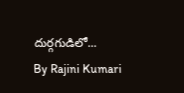దుర్గగుడిలో...
By Rajini Kumari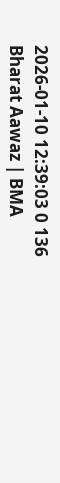2026-01-10 12:39:03 0 136
Bharat Aawaz | BMA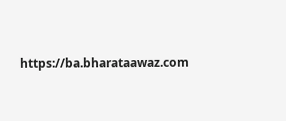https://ba.bharataawaz.com